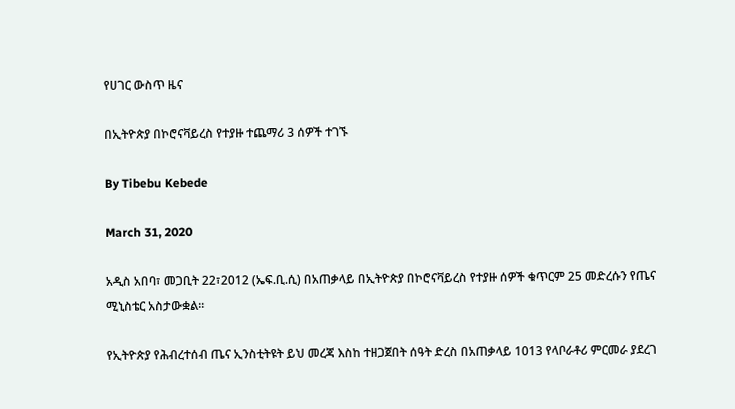የሀገር ውስጥ ዜና

በኢትዮጵያ በኮሮናቫይረስ የተያዙ ተጨማሪ 3 ሰዎች ተገኙ

By Tibebu Kebede

March 31, 2020

አዲስ አበባ፣ መጋቢት 22፣2012 (ኤፍ.ቢ.ሲ) በአጠቃላይ በኢትዮጵያ በኮሮናቫይረስ የተያዙ ሰዎች ቁጥርም 25 መድረሱን የጤና ሚኒስቴር አስታውቋል።

የኢትዮጵያ የሕብረተሰብ ጤና ኢንስቲትዩት ይህ መረጃ እስከ ተዘጋጀበት ሰዓት ድረስ በአጠቃላይ 1013 የላቦራቶሪ ምርመራ ያደረገ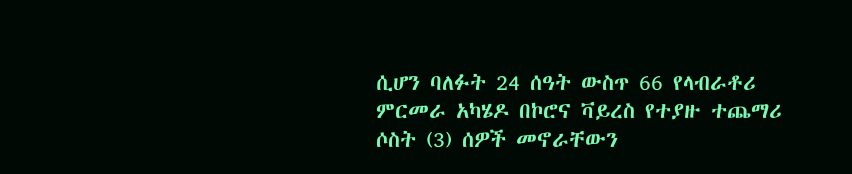ሲሆን ባለፉት 24 ሰዓት ውስጥ 66 የላብራቶሪ ምርመራ አካሄዶ በኮሮና ቫይረስ የተያዙ ተጨማሪ ሶስት (3) ሰዎች መኖራቸውን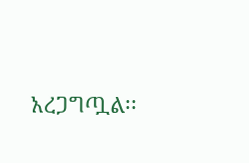አረጋግጧል፡፡